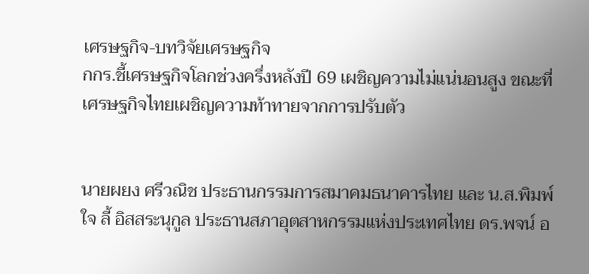เศรษฐกิจ-บทวิจัยเศรษฐกิจ
กกร.ชี้เศรษฐกิจโลกช่วงครึ่งหลังปี 69 เผชิญความไม่แน่นอนสูง ขณะที่เศรษฐกิจไทยเผชิญความท้าทายจากการปรับตัว


นายผยง ศรีวณิช ประธานกรรมการสมาคมธนาคารไทย และ น.ส.พิมพ์ใจ ลี้ อิสสระนุกูล ประธานสภาอุตสาหกรรมแห่งประเทศไทย ดร.พจน์ อ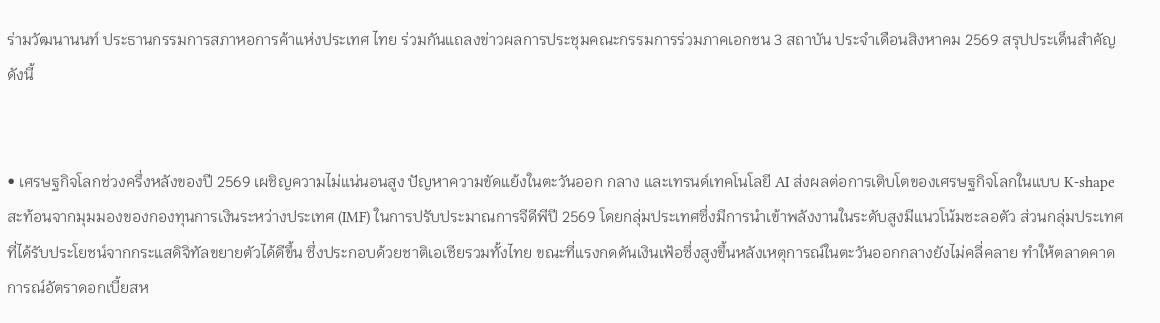ร่ามวัฒนานนท์ ประธานกรรมการสภาหอการค้าแห่งประเทศ ไทย ร่วมกันแถลงข่าวผลการประชุมคณะกรรมการร่วมภาคเอกชน 3 สถาบัน ประจำเดือนสิงหาคม 2569 สรุปประเด็นสำคัญ ดังนี้


• เศรษฐกิจโลกช่วงครึ่งหลังของปี 2569 เผชิญความไม่แน่นอนสูง ปัญหาความขัดแย้งในตะวันออก กลาง และเทรนด์เทคโนโลยี AI ส่งผลต่อการเติบโตของเศรษฐกิจโลกในแบบ K-shape สะท้อนจากมุมมองของกองทุนการเงินระหว่างประเทศ (IMF) ในการปรับประมาณการจีดีพีปี 2569 โดยกลุ่มประเทศซึ่งมีการนำเข้าพลังงานในระดับสูงมีแนวโน้มชะลอตัว ส่วนกลุ่มประเทศที่ได้รับประโยชน์จากกระแสดิจิทัลขยายตัวได้ดีขึ้น ซึ่งประกอบด้วยชาติเอเชียรวมทั้งไทย ขณะที่แรงกดดันเงินเฟ้อซึ่งสูงขึ้นหลังเหตุการณ์ในตะวันออกกลางยังไม่คลี่คลาย ทำให้ตลาดคาดการณ์อัตราดอกเบี้ยสห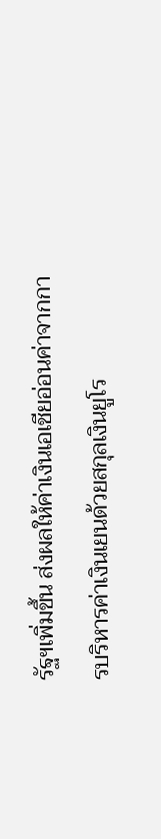รัฐฯเพิ่มขึ้น ส่งผลให้ค่าเงินเอเชียอ่อนค่าจากการบริหารค่าเงินเยนด้วยสกุลเงินยูโร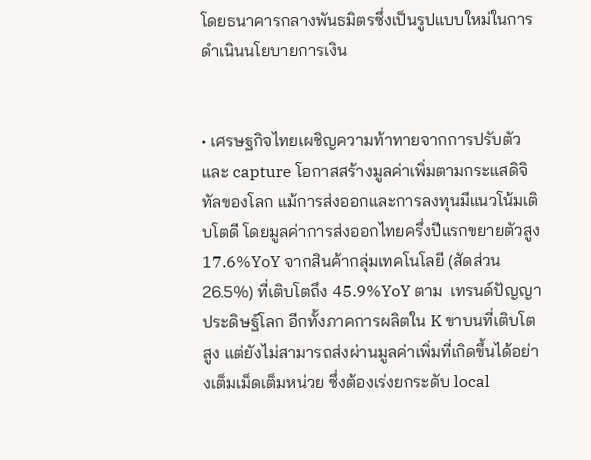โดยธนาคารกลางพันธมิตรซึ่งเป็นรูปแบบใหม่ในการดำเนินนโยบายการเงิน


• เศรษฐกิจไทยเผชิญความท้าทายจากการปรับตัวและ capture โอกาสสร้างมูลค่าเพิ่มตามกระแสดิจิทัลของโลก แม้การส่งออกและการลงทุนมีแนวโน้มเติบโตดี โดยมูลค่าการส่งออกไทยครึ่งปีแรกขยายตัวสูง 17.6%YoY จากสินค้ากลุ่มเทคโนโลยี (สัดส่วน 26.5%) ที่เติบโตถึง 45.9%YoY ตาม  เทรนด์ปัญญาประดิษฐ์โลก อีกทั้งภาคการผลิตใน K ขาบนที่เติบโตสูง แต่ยังไม่สามารถส่งผ่านมูลค่าเพิ่มที่เกิดขึ้นได้อย่างเต็มเม็ดเต็มหน่วย ซึ่งต้องเร่งยกระดับ local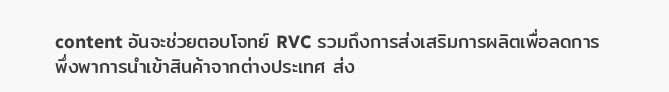content อันจะช่วยตอบโจทย์ RVC รวมถึงการส่งเสริมการผลิตเพื่อลดการพึ่งพาการนำเข้าสินค้าจากต่างประเทศ ส่ง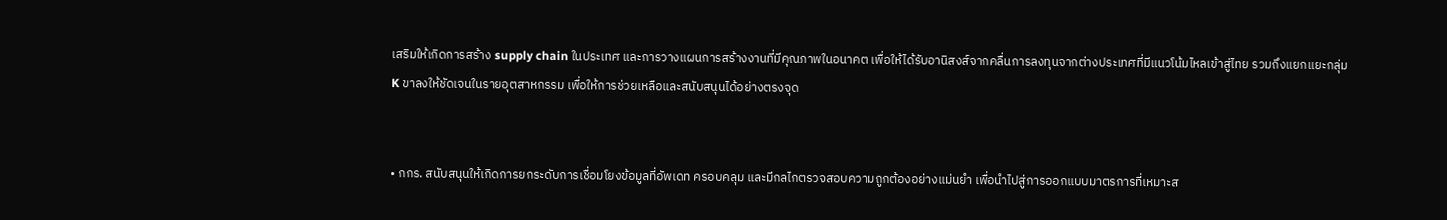เสริมให้เกิดการสร้าง supply chain ในประเทศ และการวางแผนการสร้างงานที่มีคุณภาพในอนาคต เพื่อให้ได้รับอานิสงส์จากคลื่นการลงทุนจากต่างประเทศที่มีแนวโน้มไหลเข้าสู่ไทย รวมถึงแยกแยะกลุ่ม K ขาลงให้ชัดเจนในรายอุตสาหกรรม เพื่อให้การช่วยเหลือและสนับสนุนได้อย่างตรงจุด


• กกร. สนับสนุนให้เกิดการยกระดับการเชื่อมโยงข้อมูลที่อัพเดท ครอบคลุม และมีกลไกตรวจสอบความถูกต้องอย่างแม่นยำ เพื่อนำไปสู่การออกแบบมาตรการที่เหมาะส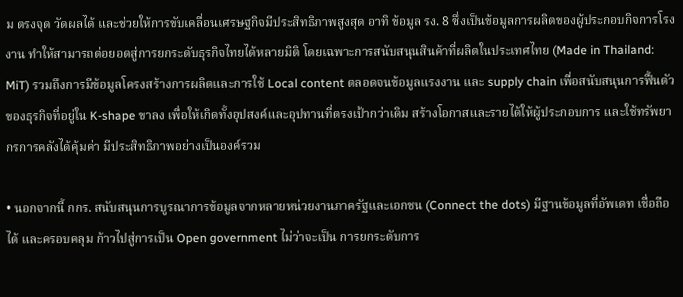ม ตรงจุด วัดผลได้ และช่วยให้การขับเคลื่อนเศรษฐกิจมีประสิทธิภาพสูงสุด อาทิ ข้อมูล รง. 8 ซึ่งเป็นข้อมูลการผลิตของผู้ประกอบกิจการโรงงาน ทำให้สามารถต่อยอดสู่การยกระดับธุรกิจไทยได้หลายมิติ โดยเฉพาะการสนับสนุนสินค้าที่ผลิตในประเทศไทย (Made in Thailand: MiT) รวมถึงการมีข้อมูลโครงสร้างการผลิตและการใช้ Local content ตลอดจนข้อมูลแรงงาน และ supply chain เพื่อสนับสนุนการฟื้นตัวของธุรกิจที่อยู่ใน K-shape ขาลง เพื่อให้เกิดทั้งอุปสงค์และอุปทานที่ตรงเป้ากว่าเดิม สร้างโอกาสและรายได้ให้ผู้ประกอบการ และใช้ทรัพยากรการคลังได้คุ้มค่า มีประสิทธิภาพอย่างเป็นองค์รวม

• นอกจากนี้ กกร. สนับสนุนการบูรณาการข้อมูลจากหลายหน่วยงานภาครัฐและเอกชน (Connect the dots) มีฐานข้อมูลที่อัพเดท เชื่อถือได้ และครอบคลุม ก้าวไปสู่การเป็น Open government ไม่ว่าจะเป็น การยกระดับการ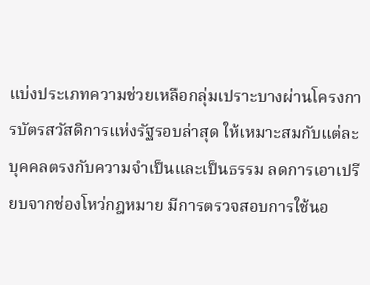แบ่งประเภทความช่วยเหลือกลุ่มเปราะบางผ่านโครงการบัตรสวัสดิการแห่งรัฐรอบล่าสุด ให้เหมาะสมกับแต่ละบุคคลตรงกับความจำเป็นและเป็นธรรม ลดการเอาเปรียบจากช่องโหว่กฎหมาย มีการตรวจสอบการใช้นอ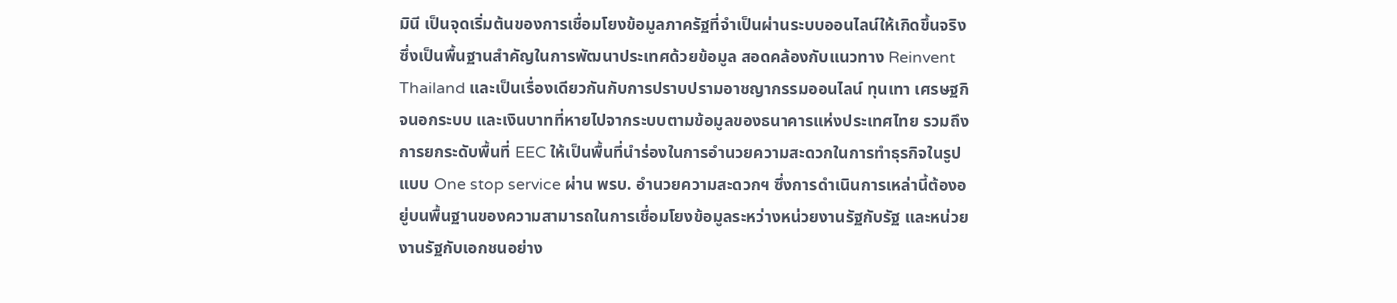มินี เป็นจุดเริ่มต้นของการเชื่อมโยงข้อมูลภาครัฐที่จำเป็นผ่านระบบออนไลน์ให้เกิดขึ้นจริง ซึ่งเป็นพื้นฐานสำคัญในการพัฒนาประเทศด้วยข้อมูล สอดคล้องกับแนวทาง Reinvent Thailand และเป็นเรื่องเดียวกันกับการปราบปรามอาชญากรรมออนไลน์ ทุนเทา เศรษฐกิจนอกระบบ และเงินบาทที่หายไปจากระบบตามข้อมูลของธนาคารแห่งประเทศไทย รวมถึงการยกระดับพื้นที่ EEC ให้เป็นพื้นที่นำร่องในการอำนวยความสะดวกในการทำธุรกิจในรูปแบบ One stop service ผ่าน พรบ. อำนวยความสะดวกฯ ซึ่งการดำเนินการเหล่านี้ต้องอยู่บนพื้นฐานของความสามารถในการเชื่อมโยงข้อมูลระหว่างหน่วยงานรัฐกับรัฐ และหน่วยงานรัฐกับเอกชนอย่าง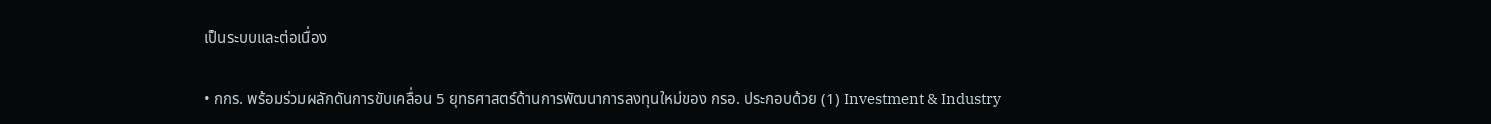เป็นระบบและต่อเนื่อง

• กกร. พร้อมร่วมผลักดันการขับเคลื่อน 5 ยุทธศาสตร์ด้านการพัฒนาการลงทุนใหม่ของ กรอ. ประกอบด้วย (1) Investment & Industry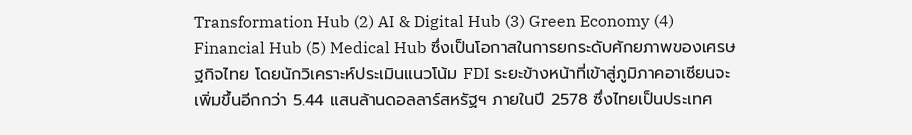Transformation Hub (2) AI & Digital Hub (3) Green Economy (4) Financial Hub (5) Medical Hub ซึ่งเป็นโอกาสในการยกระดับศักยภาพของเศรษฐกิจไทย โดยนักวิเคราะห์ประเมินแนวโน้ม FDI ระยะข้างหน้าที่เข้าสู่ภูมิภาคอาเซียนจะเพิ่มขึ้นอีกกว่า 5.44 แสนล้านดอลลาร์สหรัฐฯ ภายในปี 2578 ซึ่งไทยเป็นประเทศ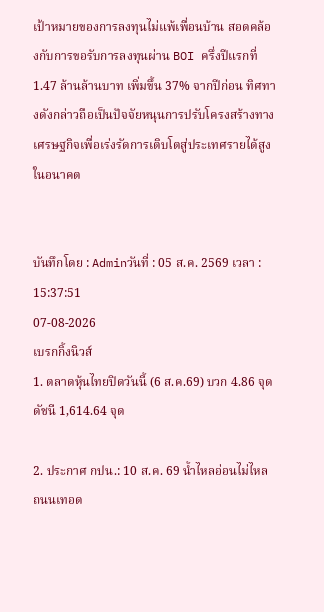เป้าหมายของการลงทุนไม่แพ้เพื่อนบ้าน สอดคล้องกับการขอรับการลงทุนผ่าน BOI ครึ่งปีแรกที่ 1.47 ล้านล้านบาท เพิ่มขึ้น 37% จากปีก่อน ทิศทางดังกล่าวถือเป็นปัจจัยหนุนการปรับโครงสร้างทางเศรษฐกิจเพื่อเร่งรัดการเติบโตสู่ประเทศรายได้สูงในอนาคต


บันทึกโดย : Adminวันที่ : 05 ส.ค. 2569 เวลา : 15:37:51
07-08-2026
เบรกกิ้งนิวส์
1. ตลาดหุ้นไทยปิดวันนี้ (6 ส.ค.69) บวก 4.86 จุด ดัชนี 1,614.64 จุด

2. ประกาศ กปน.: 10 ส.ค. 69 น้ำไหลอ่อนไม่ไหล ถนนเทอด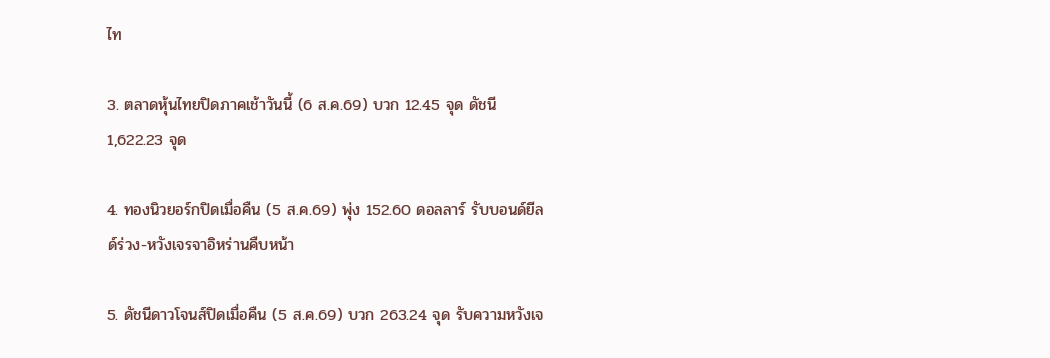ไท

3. ตลาดหุ้นไทยปิดภาคเช้าวันนี้ (6 ส.ค.69) บวก 12.45 จุด ดัชนี 1,622.23 จุด

4. ทองนิวยอร์กปิดเมื่อคืน (5 ส.ค.69) พุ่ง 152.60 ดอลลาร์ รับบอนด์ยีลด์ร่วง-หวังเจรจาอิหร่านคืบหน้า

5. ดัชนีดาวโจนส์ปิดเมื่อคืน (5 ส.ค.69) บวก 263.24 จุด รับความหวังเจ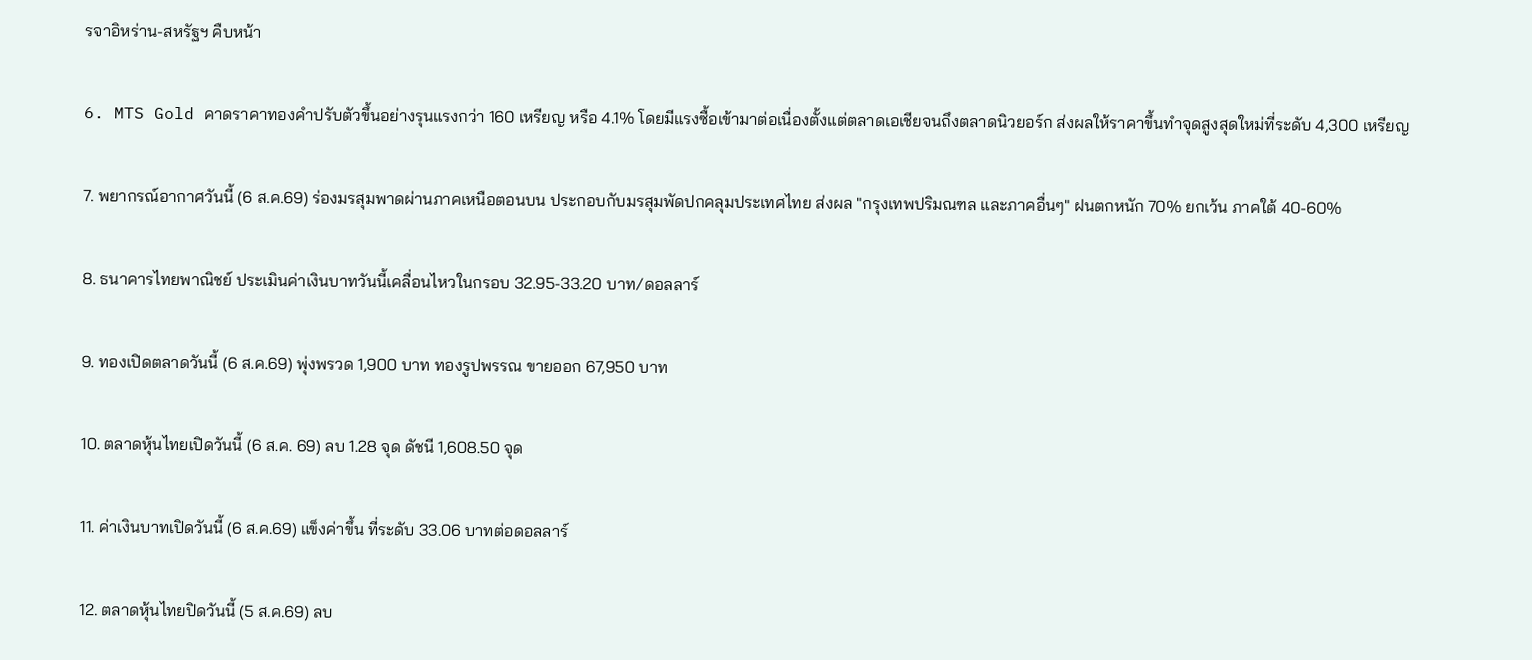รจาอิหร่าน-สหรัฐฯ คืบหน้า

6. MTS Gold คาดราคาทองคำปรับตัวขึ้นอย่างรุนแรงกว่า 160 เหรียญ หรือ 4.1% โดยมีแรงซื้อเข้ามาต่อเนื่องตั้งแต่ตลาดเอเชียจนถึงตลาดนิวยอร์ก ส่งผลให้ราคาขึ้นทำจุดสูงสุดใหม่ที่ระดับ 4,300 เหรียญ

7. พยากรณ์อากาศวันนี้ (6 ส.ค.69) ร่องมรสุมพาดผ่านภาคเหนือตอนบน ประกอบกับมรสุมพัดปกคลุมประเทศไทย ส่งผล "กรุงเทพปริมณฑล และภาคอื่นๆ" ฝนตกหนัก 70% ยกเว้น ภาคใต้ 40-60%

8. ธนาคารไทยพาณิชย์ ประเมินค่าเงินบาทวันนี้เคลื่อนไหวในกรอบ 32.95-33.20 บาท/ดอลลาร์

9. ทองเปิดตลาดวันนี้ (6 ส.ค.69) พุ่งพรวด 1,900 บาท ทองรูปพรรณ ขายออก 67,950 บาท

10. ตลาดหุ้นไทยเปิดวันนี้ (6 ส.ค. 69) ลบ 1.28 จุด ดัชนี 1,608.50 จุด

11. ค่าเงินบาทเปิดวันนี้ (6 ส.ค.69) แข็งค่าขึ้น ที่ระดับ 33.06 บาทต่อดอลลาร์

12. ตลาดหุ้นไทยปิดวันนี้ (5 ส.ค.69) ลบ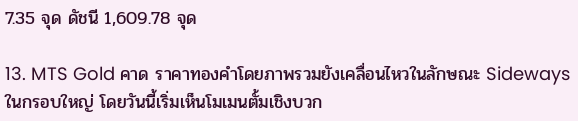7.35 จุด ดัชนี 1,609.78 จุด

13. MTS Gold คาด ราคาทองคำโดยภาพรวมยังเคลื่อนไหวในลักษณะ Sideways ในกรอบใหญ่ โดยวันนี้เริ่มเห็นโมเมนตั้มเชิงบวก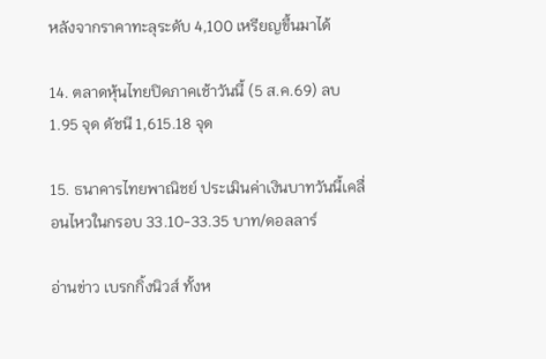หลังจากราคาทะลุระดับ 4,100 เหรียญขึ้นมาได้

14. ตลาดหุ้นไทยปิดภาคเช้าวันนี้ (5 ส.ค.69) ลบ 1.95 จุด ดัชนี 1,615.18 จุด

15. ธนาคารไทยพาณิชย์ ประเมินค่าเงินบาทวันนี้เคลื่อนไหวในกรอบ 33.10-33.35 บาท/ดอลลาร์

อ่านข่าว เบรกกิ้งนิวส์ ทั้งห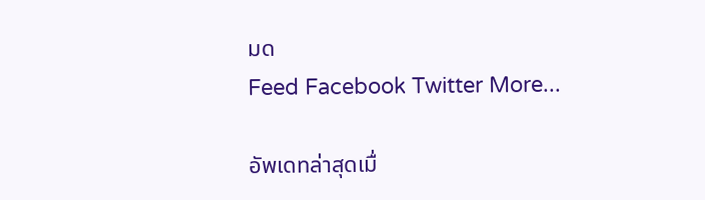มด
Feed Facebook Twitter More...

อัพเดทล่าสุดเมื่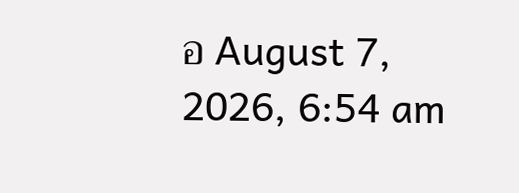อ August 7, 2026, 6:54 am